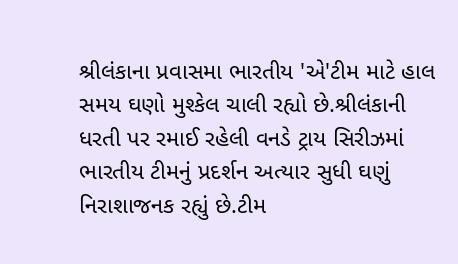શ્રીલંકાના પ્રવાસમા ભારતીય 'એ'ટીમ માટે હાલ સમય ઘણો મુશ્કેલ ચાલી રહ્યો છે.શ્રીલંકાની ધરતી પર રમાઈ રહેલી વનડે ટ્રાય સિરીઝમાં ભારતીય ટીમનું પ્રદર્શન અત્યાર સુધી ઘણું નિરાશાજનક રહ્યું છે.ટીમ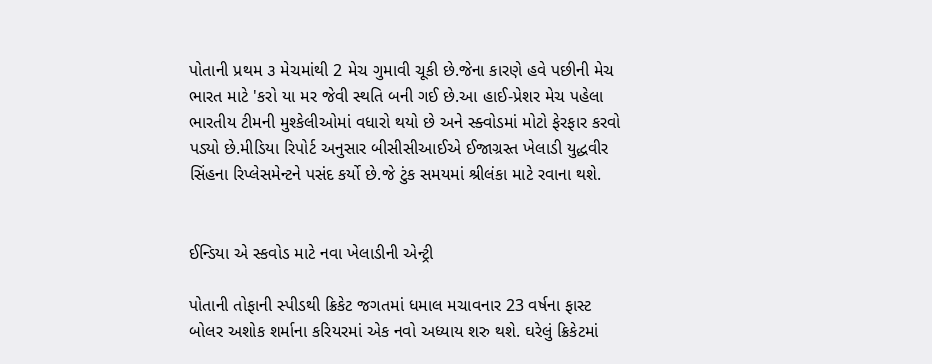પોતાની પ્રથમ ૩ મેચમાંથી 2 મેચ ગુમાવી ચૂકી છે.જેના કારણે હવે પછીની મેચ ભારત માટે 'કરો યા મર જેવી સ્થતિ બની ગઈ છે.આ હાઈ-પ્રેશર મેચ પહેલા ભારતીય ટીમની મુશ્કેલીઓમાં વધારો થયો છે અને સ્ક્વોડમાં મોટો ફેરફાર કરવો પડ્યો છે.મીડિયા રિપોર્ટ અનુસાર બીસીસીઆઈએ ઈજાગ્રસ્ત ખેલાડી યુદ્ધવીર સિંહના રિપ્લેસમેન્ટને પસંદ કર્યો છે.જે ટુંક સમયમાં શ્રીલંકા માટે રવાના થશે.


ઈન્ડિયા એ સ્કવોડ માટે નવા ખેલાડીની એન્ટ્રી

પોતાની તોફાની સ્પીડથી ક્રિકેટ જગતમાં ધમાલ મચાવનાર 23 વર્ષના ફાસ્ટ બોલર અશોક શર્માના કરિયરમાં એક નવો અધ્યાય શરુ થશે. ઘરેલું ક્રિકેટમાં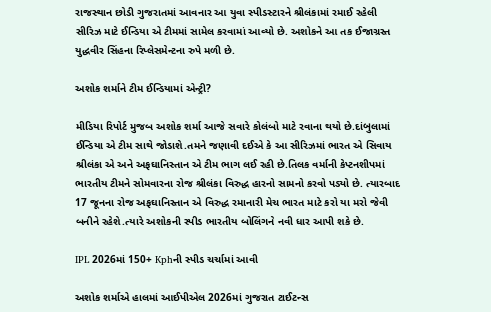રાજસ્થાન છોડી ગુજરાતમાં આવનાર આ યુવા સ્પીડસ્ટારને શ્રીલંકામાં રમાઈ રહેલી સીરિઝ માટે ઈન્ડિયા એ ટીમમાં સામેલ કરવામાં આવ્યો છે. અશોકને આ તક ઈજાગ્રસ્ત યુદ્ધવીર સિંહના રિપ્લેસમેન્ટના રુપે મળી છે.

અશોક શર્માને ટીમ ઈન્ડિયામાં એન્ટ્રી?

મીડિયા રિપોર્ટ મુજબ અશોક શર્મા આજે સવારે કોલંબો માટે રવાના થયો છે.દાંબુલામાં ઈન્ડિયા એ ટીમ સાથે જોડાશે.તમને જણાવી દઈએ કે આ સીરિઝમાં ભારત એ સિવાય શ્રીલંકા એ અને અફઘાનિસ્તાન એ ટીમ ભાગ લઈ રહી છે.તિલક વર્માની કેપ્ટનશીપમાં ભારતીય ટીમને સોમવારના રોજ શ્રીલંકા વિરુદ્ધ હારનો સામનો કરવો પડ્યો છે. ત્યારબાદ 17 જૂનના રોજ અફઘાનિસ્તાન એ વિરુદ્ધ રમાનારી મેચ ભારત માટે કરો યા મરો જેવી બનીને રહેશે.ત્યારે અશોકની સ્પીડ ભારતીય બોલિંગને નવી ધાર આપી શકે છે.

IPL 2026માં 150+ Kphની સ્પીડ ચર્ચામાં આવી

અશોક શર્માએ હાલમાં આઈપીએલ 2026માં ગુજરાત ટાઈટન્સ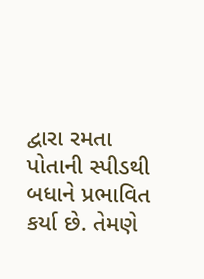દ્વારા રમતા પોતાની સ્પીડથી બધાને પ્રભાવિત કર્યા છે. તેમણે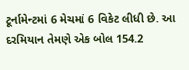ટૂર્નામેન્ટમાં 6 મેચમાં 6 વિકેટ લીધી છે. આ દરમિયાન તેમણે એક બોલ 154.2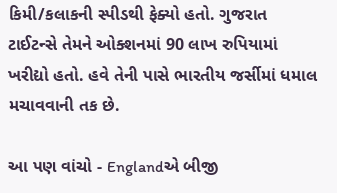કિમી/કલાકની સ્પીડથી ફેક્યો હતો. ગુજરાત ટાઈટન્સે તેમને ઓક્શનમાં 90 લાખ રુપિયામાં ખરીદ્યો હતો. હવે તેની પાસે ભારતીય જર્સીમાં ધમાલ મચાવવાની તક છે.

આ પણ વાંચો - Englandએ બીજી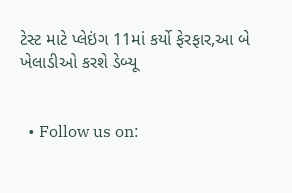ટેસ્ટ માટે પ્લેઇંગ 11માં કર્યો ફેરફાર,આ બે ખેલાડીઓ કરશે ડેબ્યૂ


  • Follow us on: